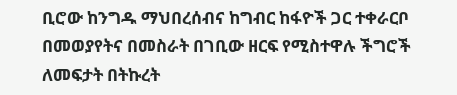ቢሮው ከንግዱ ማህበረሰብና ከግብር ከፋዮች ጋር ተቀራርቦ በመወያየትና በመስራት በገቢው ዘርፍ የሚስተዋሉ ችግሮች ለመፍታት በትኩረት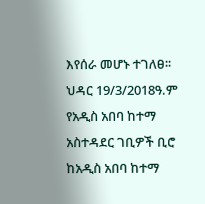እየሰራ መሆኑ ተገለፀ፡፡
ህዳር 19/3/2018ዓ.ም የአዲስ አበባ ከተማ አስተዳደር ገቢዎች ቢሮ ከአዲስ አበባ ከተማ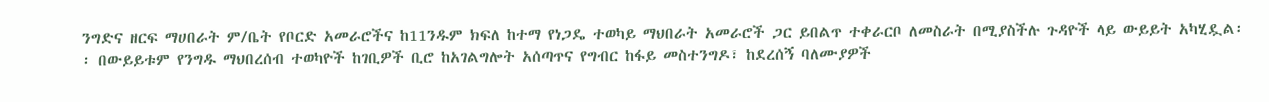ንግድና ዘርፍ ማሀበራት ም/ቤት የቦርድ አመራሮችና ከ11ንዱም ክፍለ ከተማ የነጋዴ ተወካይ ማህበራት አመራሮች ጋር ይበልጥ ተቀራርቦ ለመስራት በሚያስችሉ ጉዳዮች ላይ ውይይት አካሂዷል፡፡ በውይይቱም የንግዱ ማህበረሰብ ተወካዮች ከገቢዎች ቢሮ ከአገልግሎት አሰጣጥና የግብር ከፋይ መስተንግዶ፣ ከደረሰኝ ባለሙያዎች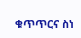ቁጥጥርና ስነ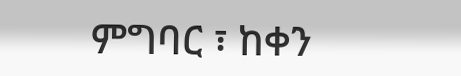ምግባር ፣ ከቀን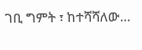ገቢ ግምት ፣ ከተሻሻለው…